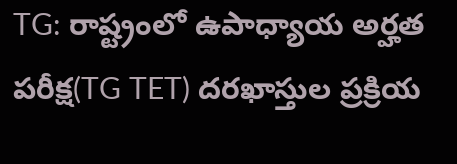TG: రాష్ట్రంలో ఉపాధ్యాయ అర్హత పరీక్ష(TG TET) దరఖాస్తుల ప్రక్రియ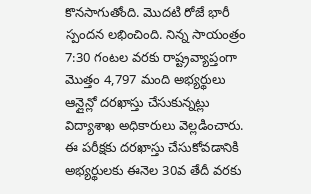కొనసాగుతోంది. మొదటి రోజే భారీ స్పందన లభించింది. నిన్న సాయంత్రం 7:30 గంటల వరకు రాష్ట్రవ్యాప్తంగా మొత్తం 4,797 మంది అభ్యర్థులు ఆన్లైన్లో దరఖాస్తు చేసుకున్నట్లు విద్యాశాఖ అధికారులు వెల్లడించారు. ఈ పరీక్షకు దరఖాస్తు చేసుకోవడానికి అభ్యర్థులకు ఈనెల 30వ తేదీ వరకు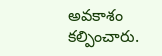అవకాశం కల్పించారు.